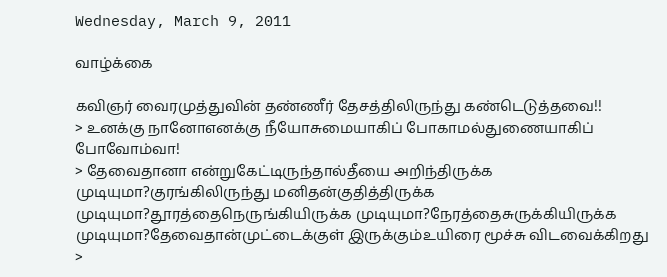Wednesday, March 9, 2011

வாழ்க்கை

கவிஞர் வைரமுத்துவின் தண்ணீர் தேசத்திலிருந்து கண்டெடுத்தவை!!
> உனக்கு நானோஎனக்கு நீயோசுமையாகிப் போகாமல்துணையாகிப் போவோம்வா!
> தேவைதானா என்றுகேட்டிருந்தால்தீயை அறிந்திருக்க முடியுமா?குரங்கிலிருந்து மனிதன்குதித்திருக்க முடியுமா?தூரத்தைநெருங்கியிருக்க முடியுமா?நேரத்தைசுருக்கியிருக்க முடியுமா?தேவைதான்முட்டைக்குள் இருக்கும்உயிரை மூச்சு விடவைக்கிறது
>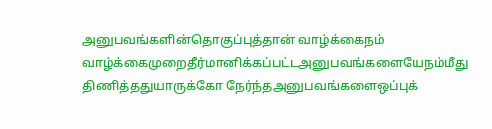அனுபவங்களின்தொகுப்புத்தான் வாழ்க்கைநம் வாழ்க்கைமுறைதீர்மானிக்கப்பட்டஅனுபவங்களையேநம்மீது திணித்ததுயாருக்கோ நேர்ந்தஅனுபவங்களைஒப்புக்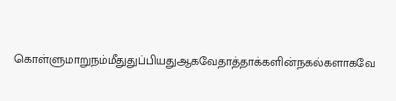கொள்ளுமாறுநம்மீதுதுப்பியதுஆகவேதாத்தாக்களின்நகல்களாகவே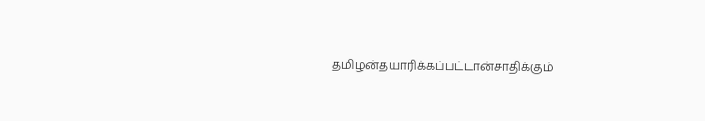தமிழன்தயாரிக்கப்பட்டான்சாதிக்கும்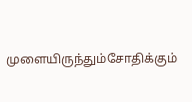முளையிருந்தும்சோதிக்கும்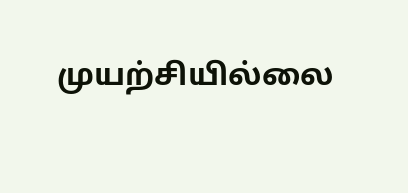முயற்சியில்லை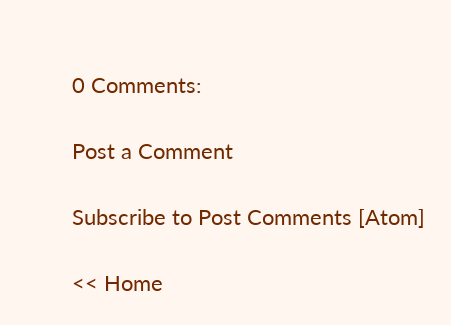0 Comments:

Post a Comment

Subscribe to Post Comments [Atom]

<< Home